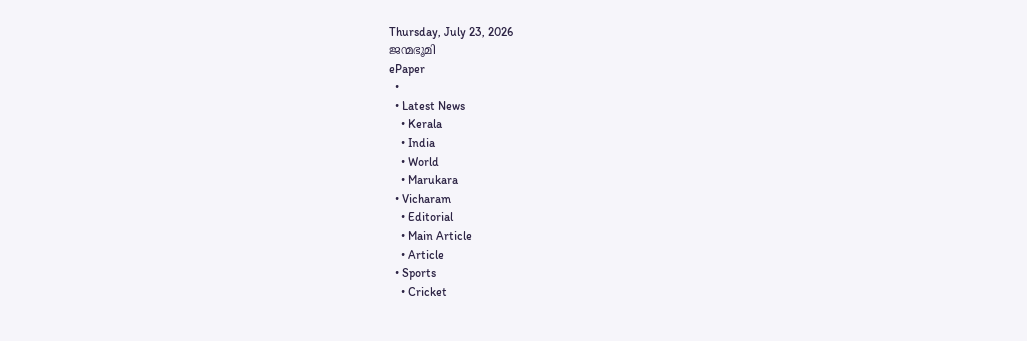Thursday, July 23, 2026
ജന്മഭൂമി
ePaper
  •
  • Latest News
    • Kerala
    • India
    • World
    • Marukara
  • Vicharam
    • Editorial
    • Main Article
    • Article
  • Sports
    • Cricket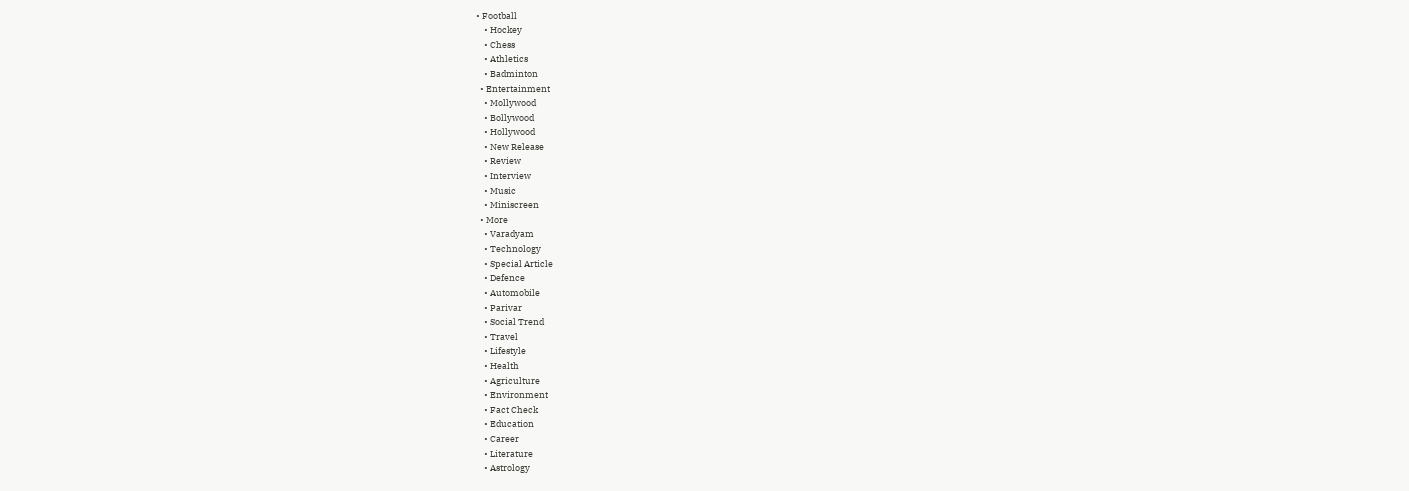• Football
    • Hockey
    • Chess
    • Athletics
    • Badminton
  • Entertainment
    • Mollywood
    • Bollywood
    • Hollywood
    • New Release
    • Review
    • Interview
    • Music
    • Miniscreen
  • More
    • Varadyam
    • Technology
    • Special Article
    • Defence
    • Automobile
    • Parivar
    • Social Trend
    • Travel
    • Lifestyle
    • Health
    • Agriculture
    • Environment
    • Fact Check
    • Education
    • Career
    • Literature
    • Astrology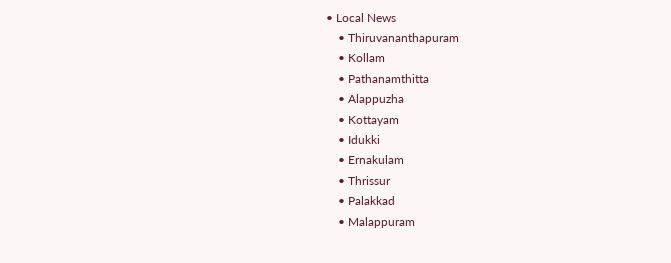• Local News
    • Thiruvananthapuram
    • Kollam
    • Pathanamthitta
    • Alappuzha
    • Kottayam
    • Idukki
    • Ernakulam
    • Thrissur
    • Palakkad
    • Malappuram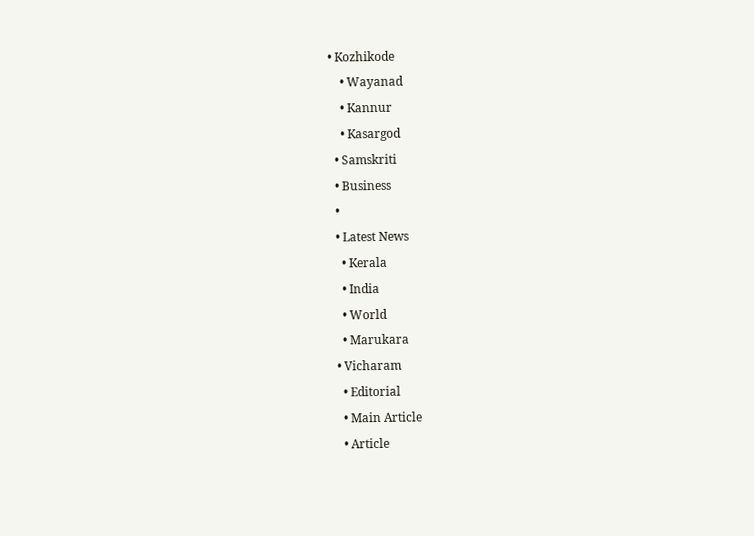• Kozhikode
    • Wayanad
    • Kannur
    • Kasargod
  • Samskriti
  • Business
  •
  • Latest News
    • Kerala
    • India
    • World
    • Marukara
  • Vicharam
    • Editorial
    • Main Article
    • Article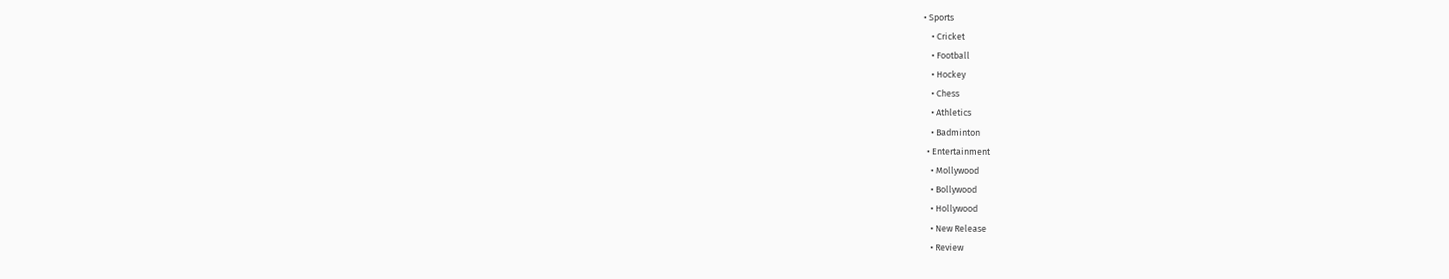• Sports
    • Cricket
    • Football
    • Hockey
    • Chess
    • Athletics
    • Badminton
  • Entertainment
    • Mollywood
    • Bollywood
    • Hollywood
    • New Release
    • Review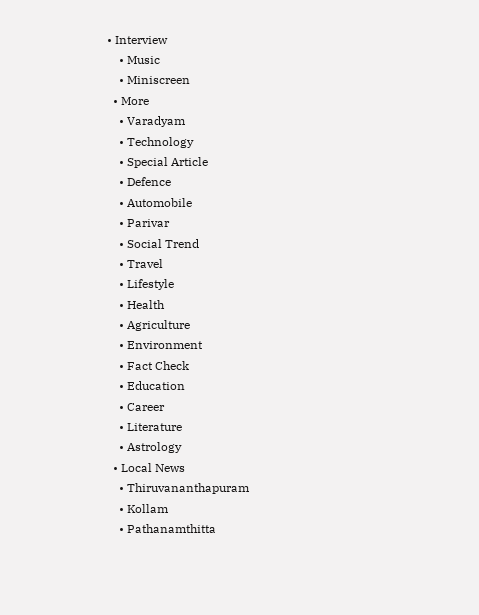• Interview
    • Music
    • Miniscreen
  • More
    • Varadyam
    • Technology
    • Special Article
    • Defence
    • Automobile
    • Parivar
    • Social Trend
    • Travel
    • Lifestyle
    • Health
    • Agriculture
    • Environment
    • Fact Check
    • Education
    • Career
    • Literature
    • Astrology
  • Local News
    • Thiruvananthapuram
    • Kollam
    • Pathanamthitta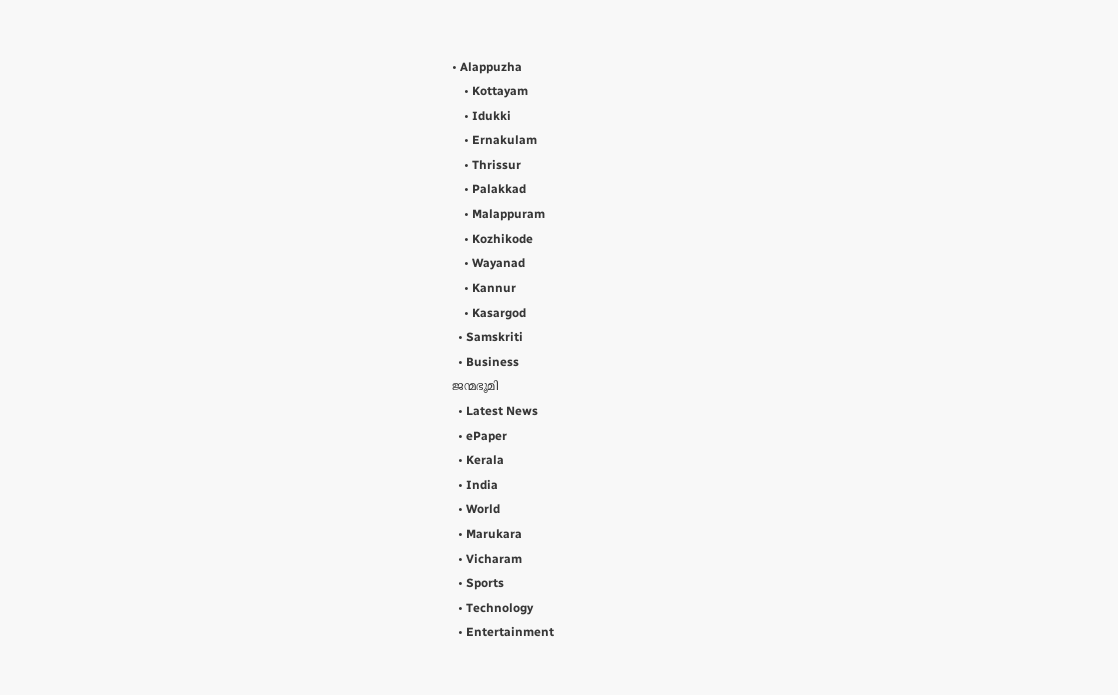• Alappuzha
    • Kottayam
    • Idukki
    • Ernakulam
    • Thrissur
    • Palakkad
    • Malappuram
    • Kozhikode
    • Wayanad
    • Kannur
    • Kasargod
  • Samskriti
  • Business
ജന്മഭൂമി
  • Latest News
  • ePaper
  • Kerala
  • India
  • World
  • Marukara
  • Vicharam
  • Sports
  • Technology
  • Entertainment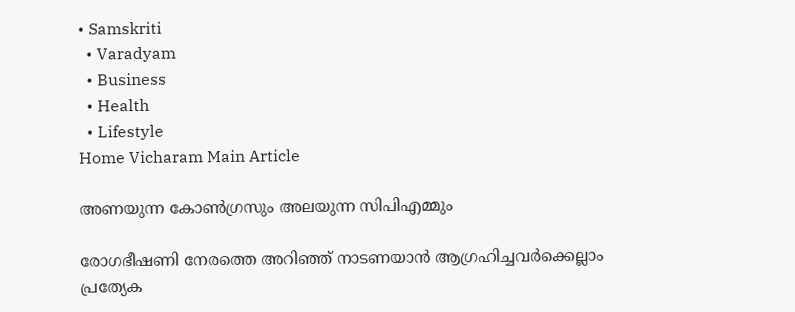• Samskriti
  • Varadyam
  • Business
  • Health
  • Lifestyle
Home Vicharam Main Article

അണയുന്ന കോണ്‍ഗ്രസും അലയുന്ന സിപിഎമ്മും

രോഗഭീഷണി നേരത്തെ അറിഞ്ഞ് നാടണയാന്‍ ആഗ്രഹിച്ചവര്‍ക്കെല്ലാം പ്രത്യേക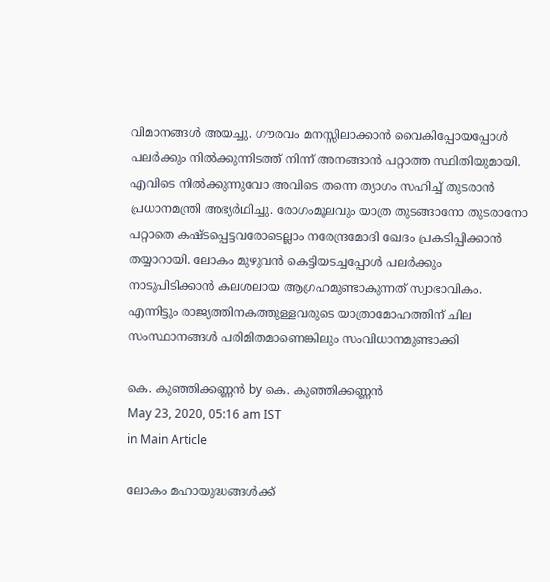വിമാനങ്ങള്‍ അയച്ചു. ഗൗരവം മനസ്സിലാക്കാന്‍ വൈകിപ്പോയപ്പോള്‍ പലര്‍ക്കും നില്‍ക്കുന്നിടത്ത് നിന്ന് അനങ്ങാന്‍ പറ്റാത്ത സ്ഥിതിയുമായി. എവിടെ നില്‍ക്കുന്നുവോ അവിടെ തന്നെ ത്യാഗം സഹിച്ച് തുടരാന്‍ പ്രധാനമന്ത്രി അഭ്യര്‍ഥിച്ചു. രോഗംമൂലവും യാത്ര തുടങ്ങാനോ തുടരാനോ പറ്റാതെ കഷ്ടപ്പെട്ടവരോടെല്ലാം നരേന്ദ്രമോദി ഖേദം പ്രകടിപ്പിക്കാന്‍ തയ്യാറായി. ലോകം മുഴുവന്‍ കെട്ടിയടച്ചപ്പോള്‍ പലര്‍ക്കും നാടുപിടിക്കാന്‍ കലശലായ ആഗ്രഹമുണ്ടാകുന്നത് സ്വാഭാവികം. എന്നിട്ടും രാജ്യത്തിനകത്തുള്ളവരുടെ യാത്രാമോഹത്തിന് ചില സംസ്ഥാനങ്ങള്‍ പരിമിതമാണെങ്കിലും സംവിധാനമുണ്ടാക്കി

കെ. കുഞ്ഞിക്കണ്ണന്‍ by കെ. കുഞ്ഞിക്കണ്ണന്‍
May 23, 2020, 05:16 am IST
in Main Article

ലോകം മഹായുദ്ധങ്ങള്‍ക്ക്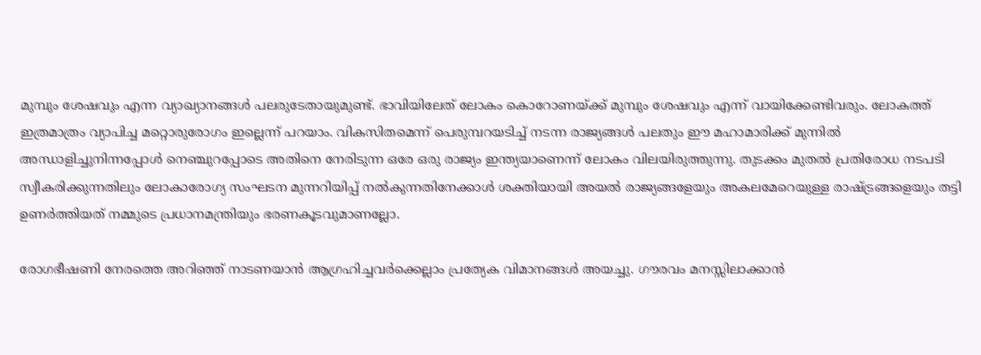മുമ്പും ശേഷവും എന്ന വ്യാഖ്യാനങ്ങള്‍ പലരുടേതായുമുണ്ട്. ഭാവിയിലേത് ലോകം കൊറോണയ്‌ക്ക് മുമ്പും ശേഷവും എന്ന് വായിക്കേണ്ടിവരും. ലോകത്ത് ഇത്രമാത്രം വ്യാപിച്ച മറ്റൊരുരോഗം ഇല്ലെന്ന് പറയാം. വികസിതമെന്ന് പെരുമ്പറയടിച്ച് നടന്ന രാജ്യങ്ങള്‍ പലതും ഈ മഹാമാരിക്ക് മുന്നില്‍ അന്ധാളിച്ചുനിന്നപ്പോള്‍ നെഞ്ചുറപ്പോടെ അതിനെ നേരിടുന്ന ഒരേ ഒരു രാജ്യം ഇന്ത്യയാണെന്ന് ലോകം വിലയിരുത്തുന്നു. തുടക്കം മുതല്‍ പ്രതിരോധ നടപടി സ്വീകരിക്കുന്നതിലും ലോകാരോഗ്യ സംഘടന മുന്നറിയിപ്പ് നല്‍കുന്നതിനേക്കാള്‍ ശക്തിയായി അയല്‍ രാജ്യങ്ങളേയും അകലമേറെയുള്ള രാഷ്‌ട്രങ്ങളെയും തട്ടി ഉണര്‍ത്തിയത് നമ്മുടെ പ്രധാനമന്ത്രിയും ഭരണകൂടവുമാണല്ലോ.

രോഗഭീഷണി നേരത്തെ അറിഞ്ഞ് നാടണയാന്‍ ആഗ്രഹിച്ചവര്‍ക്കെല്ലാം പ്രത്യേക വിമാനങ്ങള്‍ അയച്ചു. ഗൗരവം മനസ്സിലാക്കാന്‍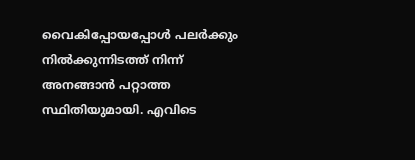വൈകിപ്പോയപ്പോള്‍ പലര്‍ക്കും നില്‍ക്കുന്നിടത്ത് നിന്ന് അനങ്ങാന്‍ പറ്റാത്ത സ്ഥിതിയുമായി. എവിടെ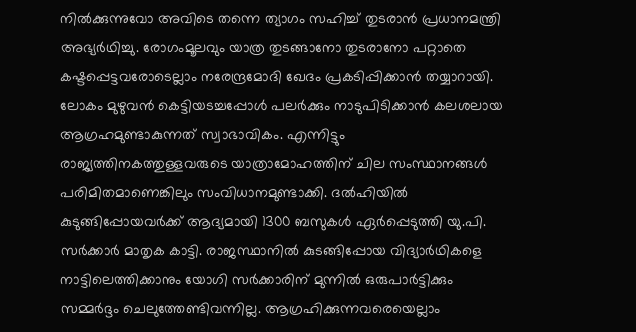നില്‍ക്കുന്നുവോ അവിടെ തന്നെ ത്യാഗം സഹിച്ച് തുടരാന്‍ പ്രധാനമന്ത്രി അഭ്യര്‍ഥിച്ചു. രോഗംമൂലവും യാത്ര തുടങ്ങാനോ തുടരാനോ പറ്റാതെ കഷ്ടപ്പെട്ടവരോടെല്ലാം നരേന്ദ്രമോദി ഖേദം പ്രകടിപ്പിക്കാന്‍ തയ്യാറായി. ലോകം മുഴുവന്‍ കെട്ടിയടച്ചപ്പോള്‍ പലര്‍ക്കും നാടുപിടിക്കാന്‍ കലശലായ ആഗ്രഹമുണ്ടാകുന്നത് സ്വാഭാവികം. എന്നിട്ടും രാജ്യത്തിനകത്തുള്ളവരുടെ യാത്രാമോഹത്തിന് ചില സംസ്ഥാനങ്ങള്‍ പരിമിതമാണെങ്കിലും സംവിധാനമുണ്ടാക്കി. ദല്‍ഹിയില്‍ കുടുങ്ങിപ്പോയവര്‍ക്ക് ആദ്യമായി 1300 ബസുകള്‍ ഏര്‍പ്പെടുത്തി യു.പി. സര്‍ക്കാര്‍ മാതൃക കാട്ടി. രാജസ്ഥാനില്‍ കുടങ്ങിപ്പോയ വിദ്യാര്‍ഥികളെ നാട്ടിലെത്തിക്കാനും യോഗി സര്‍ക്കാരിന് മുന്നില്‍ ഒരുപാര്‍ട്ടിക്കും സമ്മര്‍ദ്ദം ചെലുത്തേണ്ടിവന്നില്ല. ആഗ്രഹിക്കുന്നവരെയെല്ലാം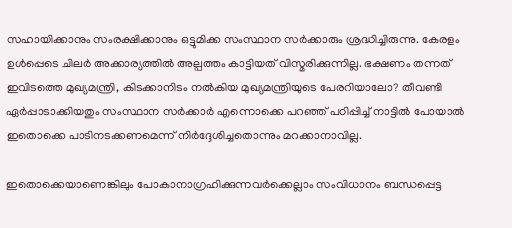സഹായിക്കാനും സംരക്ഷിക്കാനും ഒട്ടുമിക്ക സംസ്ഥാന സര്‍ക്കാരും ശ്രദ്ധിച്ചിരുന്നു. കേരളം ഉള്‍പ്പെടെ ചിലര്‍ അക്കാര്യത്തില്‍ അല്പത്തം കാട്ടിയത് വിസ്മരിക്കുന്നില്ല. ഭക്ഷണം തന്നത് ഇവിടത്തെ മുഖ്യമന്ത്രി, കിടക്കാനിടം നല്‍കിയ മുഖ്യമന്ത്രിയുടെ പേരറിയാലോ? തീവണ്ടി ഏര്‍പ്പാടാക്കിയതും സംസ്ഥാന സര്‍ക്കാര്‍ എന്നൊക്കെ പറഞ്ഞ് പഠിപ്പിച്ച് നാട്ടില്‍ പോയാല്‍ ഇതൊക്കെ പാടിനടക്കണമെന്ന് നിര്‍ദ്ദേശിച്ചതൊന്നും മറക്കാനാവില്ല.

ഇതൊക്കെയാണെങ്കിലും പോകാനാഗ്രഹിക്കുന്നവര്‍ക്കെല്ലാം സംവിധാനം ബന്ധപ്പെട്ട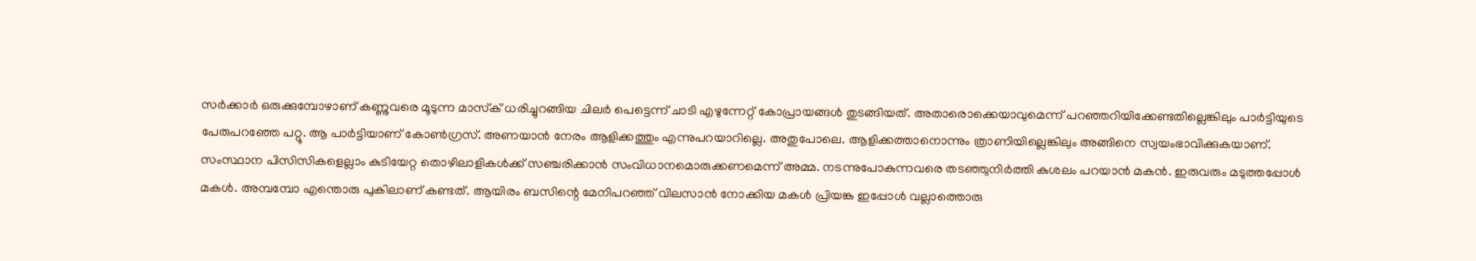സര്‍ക്കാര്‍ ഒരുക്കുമ്പോഴാണ് കണ്ണുവരെ മൂടുന്ന മാസ്‌ക് ധരിച്ചുറങ്ങിയ ചിലര്‍ പെട്ടെന്ന് ചാടി എഴുന്നേറ്റ് കോപ്രായങ്ങള്‍ തുടങ്ങിയത്. അതാരൊക്കെയാവുമെന്ന് പറഞ്ഞറിയിക്കേണ്ടതില്ലെങ്കിലും പാര്‍ട്ടിയുടെ പേരുപറഞ്ഞേ പറ്റൂ. ആ പാര്‍ട്ടിയാണ് കോണ്‍ഗ്രസ്. അണയാന്‍ നേരം ആളിക്കത്തും എന്നുപറയാറില്ലെ. അതുപോലെ. ആളിക്കത്താനൊന്നും ത്രാണിയില്ലെങ്കിലും അങ്ങിനെ സ്വയംഭാവിക്കുകയാണ്. സംസ്ഥാന പിസിസികളെല്ലാം കുടിയേറ്റ തൊഴിലാളികള്‍ക്ക് സഞ്ചരിക്കാന്‍ സംവിധാനമൊരുക്കണമെന്ന് അമ്മ. നടന്നുപോകുന്നവരെ തടഞ്ഞുനിര്‍ത്തി കുശലം പറയാന്‍ മകന്‍. ഇരുവരും മടുത്തപ്പോള്‍ മകള്‍. അമ്പമ്പോ എന്തൊരു പുകിലാണ് കണ്ടത്. ആയിരം ബസിന്റെ മേനിപറഞ്ഞ് വിലസാന്‍ നോക്കിയ മകള്‍ പ്രിയങ്ക ഇപ്പോള്‍ വല്ലാത്തൊരു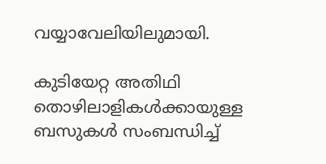വയ്യാവേലിയിലുമായി.

കുടിയേറ്റ അതിഥി തൊഴിലാളികള്‍ക്കായുള്ള ബസുകള്‍ സംബന്ധിച്ച്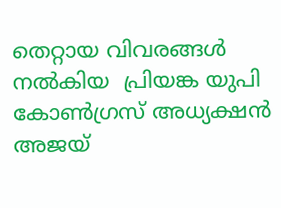തെറ്റായ വിവരങ്ങള്‍ നല്‍കിയ  പ്രിയങ്ക യുപി കോണ്‍ഗ്രസ് അധ്യക്ഷന്‍ അജയ്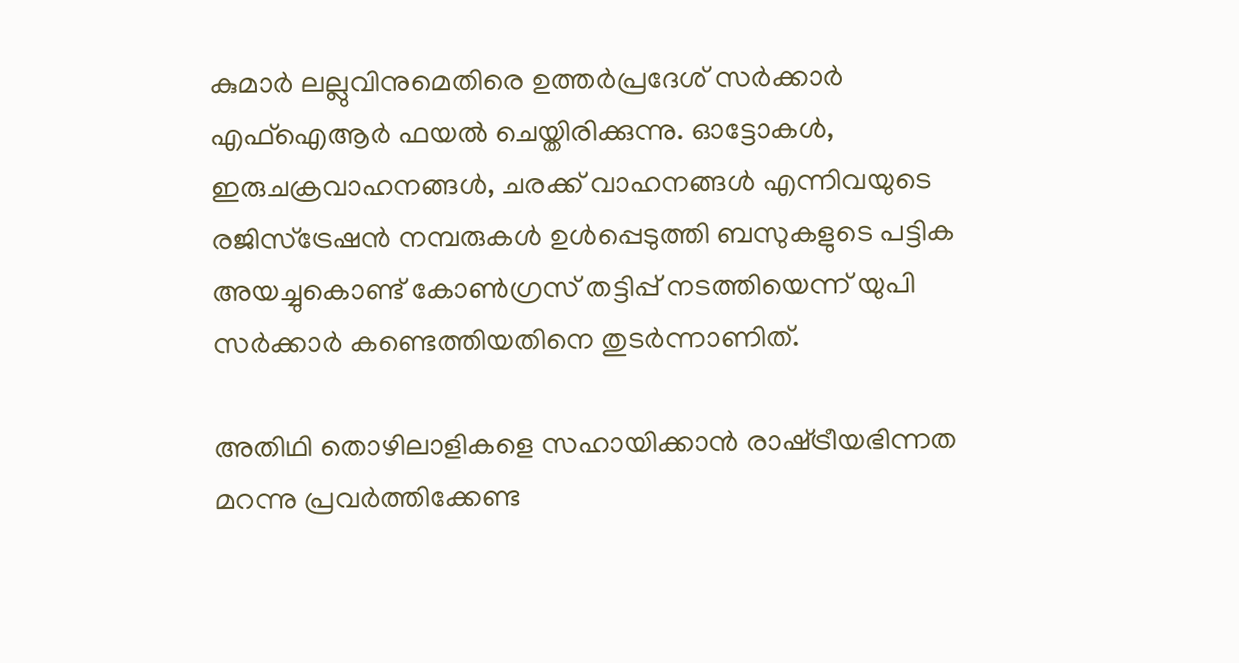കുമാര്‍ ലല്ലുവിനുമെതിരെ ഉത്തര്‍പ്രദേശ് സര്‍ക്കാര്‍ എഫ്‌ഐആര്‍ ഫയല്‍ ചെയ്തിരിക്കുന്നു. ഓട്ടോകള്‍, ഇരുചക്രവാഹനങ്ങള്‍, ചരക്ക് വാഹനങ്ങള്‍ എന്നിവയുടെ രജിസ്‌ട്രേഷന്‍ നമ്പരുകള്‍ ഉള്‍പ്പെടുത്തി ബസുകളുടെ പട്ടിക അയച്ചുകൊണ്ട് കോണ്‍ഗ്രസ് തട്ടിപ്പ് നടത്തിയെന്ന് യുപി സര്‍ക്കാര്‍ കണ്ടെത്തിയതിനെ തുടര്‍ന്നാണിത്.

അതിഥി തൊഴിലാളികളെ സഹായിക്കാന്‍ രാഷ്‌ട്രീയഭിന്നത മറന്നു പ്രവര്‍ത്തിക്കേണ്ട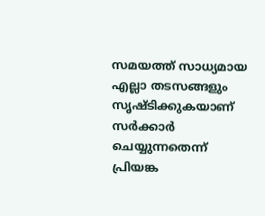സമയത്ത് സാധ്യമായ എല്ലാ തടസങ്ങളും സൃഷ്ടിക്കുകയാണ് സര്‍ക്കാര്‍ ചെയ്യുന്നതെന്ന് പ്രിയങ്ക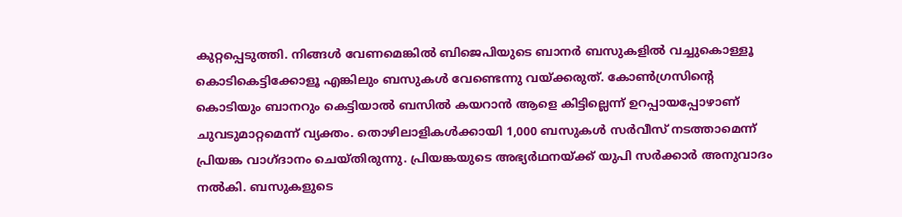കുറ്റപ്പെടുത്തി. നിങ്ങള്‍ വേണമെങ്കില്‍ ബിജെപിയുടെ ബാനര്‍ ബസുകളില്‍ വച്ചുകൊള്ളൂ കൊടികെട്ടിക്കോളൂ എങ്കിലും ബസുകള്‍ വേണ്ടെന്നു വയ്‌ക്കരുത്. കോണ്‍ഗ്രസിന്റെ കൊടിയും ബാനറും കെട്ടിയാല്‍ ബസില്‍ കയറാന്‍ ആളെ കിട്ടില്ലെന്ന് ഉറപ്പായപ്പോഴാണ് ചുവടുമാറ്റമെന്ന് വ്യക്തം. തൊഴിലാളികള്‍ക്കായി 1,000 ബസുകള്‍ സര്‍വീസ് നടത്താമെന്ന് പ്രിയങ്ക വാഗ്ദാനം ചെയ്തിരുന്നു. പ്രിയങ്കയുടെ അഭ്യര്‍ഥനയ്‌ക്ക് യുപി സര്‍ക്കാര്‍ അനുവാദം നല്‍കി. ബസുകളുടെ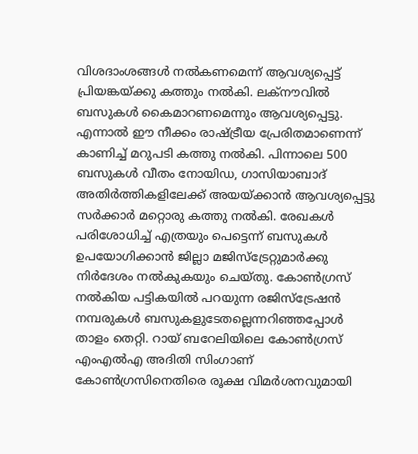വിശദാംശങ്ങള്‍ നല്‍കണമെന്ന് ആവശ്യപ്പെട്ട് പ്രിയങ്കയ്‌ക്കു കത്തും നല്‍കി. ലക്‌നൗവില്‍ ബസുകള്‍ കൈമാറണമെന്നും ആവശ്യപ്പെട്ടു. എന്നാല്‍ ഈ നീക്കം രാഷ്‌ട്രീയ പ്രേരിതമാണെന്ന് കാണിച്ച് മറുപടി കത്തു നല്‍കി. പിന്നാലെ 500 ബസുകള്‍ വീതം നോയിഡ, ഗാസിയാബാദ് അതിര്‍ത്തികളിലേക്ക് അയയ്‌ക്കാന്‍ ആവശ്യപ്പെട്ടു സര്‍ക്കാര്‍ മറ്റൊരു കത്തു നല്‍കി. രേഖകള്‍ പരിശോധിച്ച് എത്രയും പെട്ടെന്ന് ബസുകള്‍ ഉപയോഗിക്കാന്‍ ജില്ലാ മജിസ്‌ട്രേറ്റുമാര്‍ക്കു നിര്‍ദേശം നല്‍കുകയും ചെയ്തു. കോണ്‍ഗ്രസ് നല്‍കിയ പട്ടികയില്‍ പറയുന്ന രജിസ്‌ട്രേഷന്‍ നമ്പരുകള്‍ ബസുകളുടേതല്ലെന്നറിഞ്ഞപ്പോള്‍ താളം തെറ്റി. റായ് ബറേലിയിലെ കോണ്‍ഗ്രസ് എംഎല്‍എ അദിതി സിംഗാണ് കോണ്‍ഗ്രസിനെതിരെ രൂക്ഷ വിമര്‍ശനവുമായി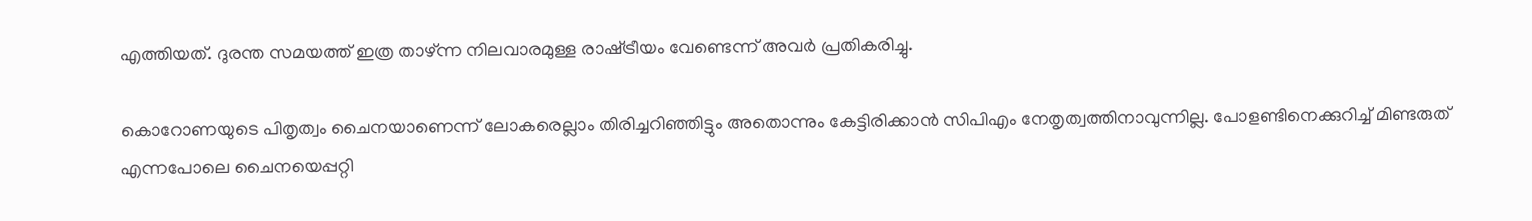എത്തിയത്. ദുരന്ത സമയത്ത് ഇത്ര താഴ്ന്ന നിലവാരമുള്ള രാഷ്‌ട്രീയം വേണ്ടെന്ന് അവര്‍ പ്രതികരിച്ചു.

കൊറോണയുടെ പിതൃത്വം ചൈനയാണെന്ന് ലോകരെല്ലാം തിരിച്ചറിഞ്ഞിട്ടും അതൊന്നും കേട്ടിരിക്കാന്‍ സിപിഎം നേതൃത്വത്തിനാവുന്നില്ല. പോളണ്ടിനെക്കുറിച്ച് മിണ്ടരുത് എന്നപോലെ ചൈനയെപ്പറ്റി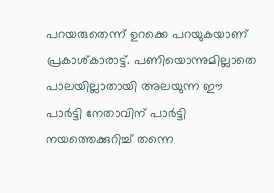പറയരുതെന്ന് ഉറക്കെ പറയുകയാണ് പ്രകാശ്കാരാട്ട്. പണിയൊന്നുമില്ലാതെ പാലയില്ലാതായി അലയുന്ന ഈ പാര്‍ട്ടി നേതാവിന് പാര്‍ട്ടി നയത്തെക്കുറിച്ച് തന്നെ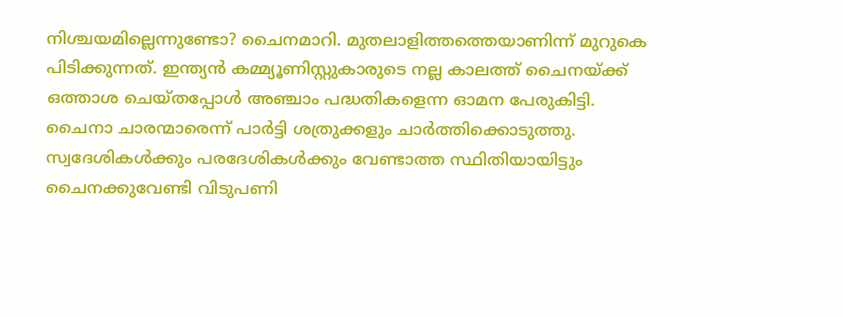നിശ്ചയമില്ലെന്നുണ്ടോ? ചൈനമാറി. മുതലാളിത്തത്തെയാണിന്ന് മുറുകെ പിടിക്കുന്നത്. ഇന്ത്യന്‍ കമ്മ്യൂണിസ്റ്റുകാരുടെ നല്ല കാലത്ത് ചൈനയ്‌ക്ക് ഒത്താശ ചെയ്തപ്പോള്‍ അഞ്ചാം പദ്ധതികളെന്ന ഓമന പേരുകിട്ടി. ചൈനാ ചാരന്മാരെന്ന് പാര്‍ട്ടി ശത്രുക്കളും ചാര്‍ത്തിക്കൊടുത്തു. സ്വദേശികള്‍ക്കും പരദേശികള്‍ക്കും വേണ്ടാത്ത സ്ഥിതിയായിട്ടും ചൈനക്കുവേണ്ടി വിടുപണി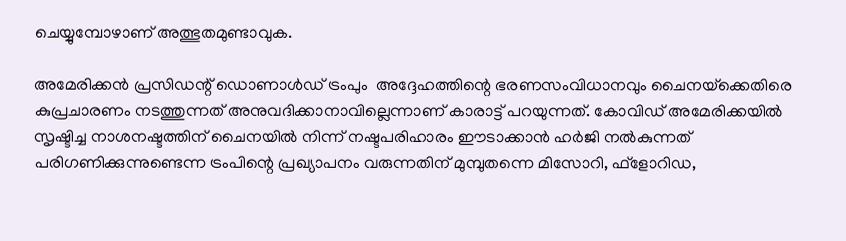ചെയ്യുമ്പോഴാണ് അത്ഭുതമുണ്ടാവുക.

അമേരിക്കന്‍ പ്രസിഡന്റ് ഡൊണാള്‍ഡ് ട്രംപും  അദ്ദേഹത്തിന്റെ ഭരണസംവിധാനവും ചൈനയ്‌ക്കെതിരെ കുപ്രചാരണം നടത്തുന്നത് അനുവദിക്കാനാവില്ലെന്നാണ് കാരാട്ട് പറയുന്നത്. കോവിഡ് അമേരിക്കയില്‍ സൃഷ്ടിച്ച നാശനഷ്ടത്തിന് ചൈനയില്‍ നിന്ന് നഷ്ടപരിഹാരം ഈടാക്കാന്‍ ഹര്‍ജി നല്‍കുന്നത് പരിഗണിക്കുന്നുണ്ടെന്ന ട്രംപിന്റെ പ്രഖ്യാപനം വരുന്നതിന് മുമ്പുതന്നെ മിസോറി, ഫ്‌ളോറിഡ,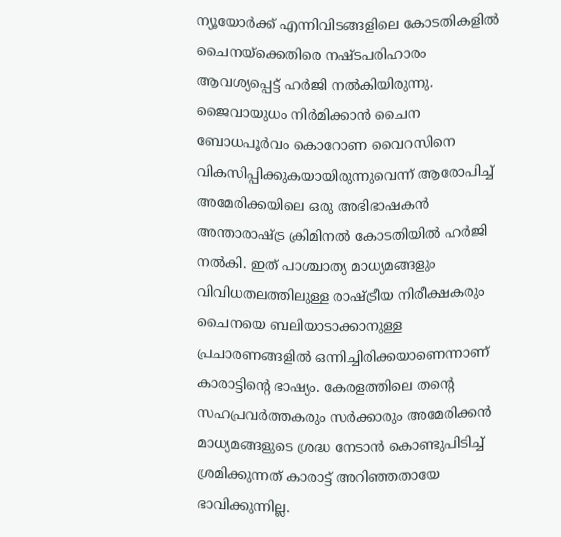ന്യൂയോര്‍ക്ക് എന്നിവിടങ്ങളിലെ കോടതികളില്‍ ചൈനയ്‌ക്കെതിരെ നഷ്ടപരിഹാരം ആവശ്യപ്പെട്ട് ഹര്‍ജി നല്‍കിയിരുന്നു. ജൈവായുധം നിര്‍മിക്കാന്‍ ചൈന ബോധപൂര്‍വം കൊറോണ വൈറസിനെ വികസിപ്പിക്കുകയായിരുന്നുവെന്ന് ആരോപിച്ച് അമേരിക്കയിലെ ഒരു അഭിഭാഷകന്‍ അന്താരാഷ്‌ട്ര ക്രിമിനല്‍ കോടതിയില്‍ ഹര്‍ജി നല്‍കി. ഇത് പാശ്ചാത്യ മാധ്യമങ്ങളും വിവിധതലത്തിലുള്ള രാഷ്‌ട്രീയ നിരീക്ഷകരും ചൈനയെ ബലിയാടാക്കാനുള്ള പ്രചാരണങ്ങളില്‍ ഒന്നിച്ചിരിക്കയാണെന്നാണ് കാരാട്ടിന്റെ ഭാഷ്യം. കേരളത്തിലെ തന്റെ സഹപ്രവര്‍ത്തകരും സര്‍ക്കാരും അമേരിക്കന്‍ മാധ്യമങ്ങളുടെ ശ്രദ്ധ നേടാന്‍ കൊണ്ടുപിടിച്ച് ശ്രമിക്കുന്നത് കാരാട്ട് അറിഞ്ഞതായേ ഭാവിക്കുന്നില്ല.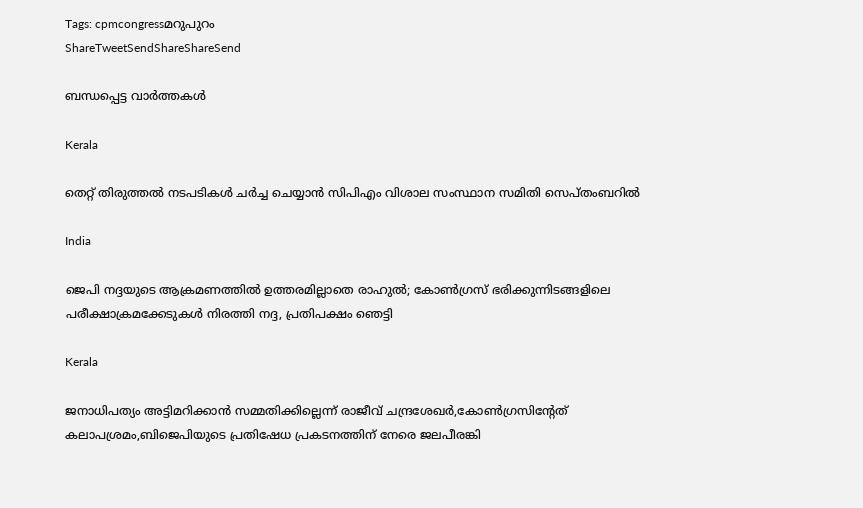Tags: cpmcongressമറുപുറം
ShareTweetSendShareShareSend

ബന്ധപ്പെട്ട വാര്‍ത്തകള്‍

Kerala

തെറ്റ് തിരുത്തല്‍ നടപടികള്‍ ചര്‍ച്ച ചെയ്യാന്‍ സിപിഎം വിശാല സംസ്ഥാന സമിതി സെപ്തംബറില്‍

India

ജെപി നദ്ദയുടെ ആക്രമണത്തില്‍ ഉത്തരമില്ലാതെ രാഹുല്‍; കോണ്‍ഗ്രസ് ഭരിക്കുന്നിടങ്ങളിലെ പരീക്ഷാക്രമക്കേടുകള്‍ നിരത്തി നദ്ദ, പ്രതിപക്ഷം ഞെട്ടി

Kerala

ജനാധിപത്യം അട്ടിമറിക്കാന്‍ സമ്മതിക്കില്ലെന്ന് രാജീവ് ചന്ദ്രശേഖര്‍,കോണ്‍ഗ്രസിന്റേത് കലാപശ്രമം,ബിജെപിയുടെ പ്രതിഷേധ പ്രകടനത്തിന് നേരെ ജലപീരങ്കി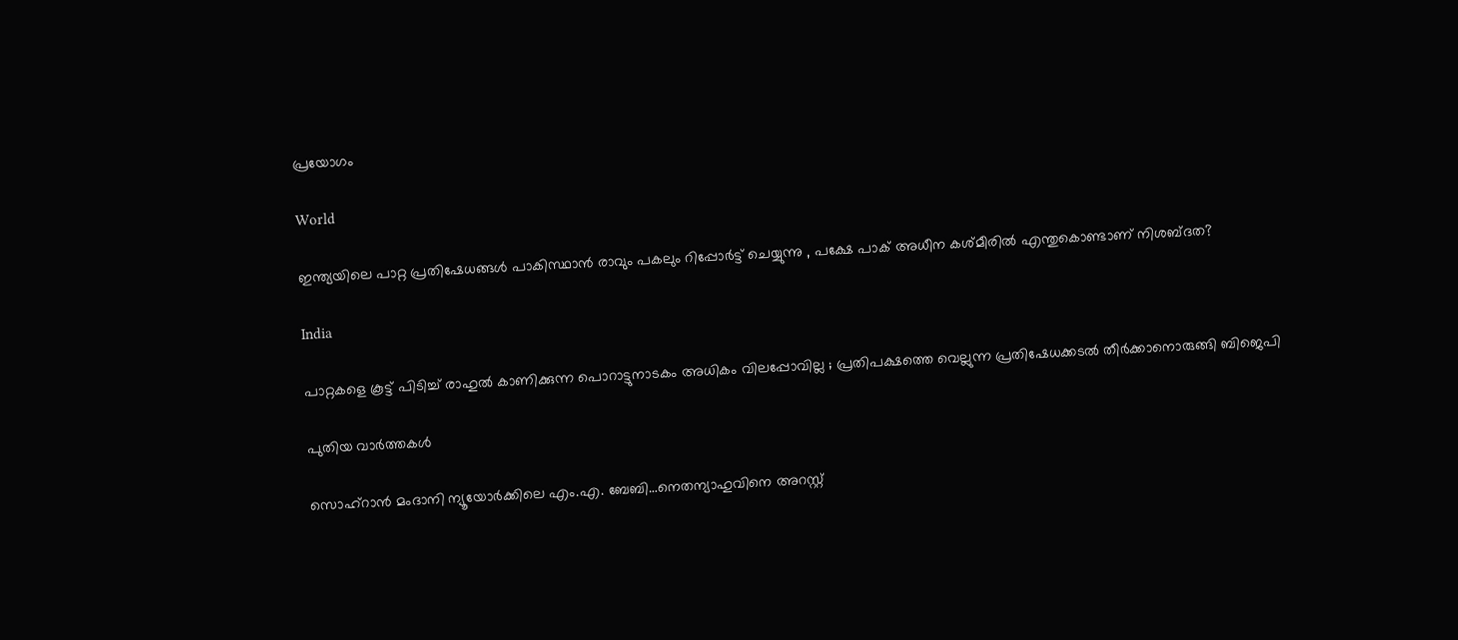പ്രയോഗം

World

ഇന്ത്യയിലെ പാറ്റ പ്രതിഷേധങ്ങൾ പാകിസ്ഥാൻ രാവും പകലും റിപ്പോർട്ട് ചെയ്യുന്നു , പക്ഷേ പാക് അധീന കശ്മീരിൽ എന്തുകൊണ്ടാണ് നിശബ്ദത?

India

പാറ്റകളെ കൂട്ട് പിടിച്ച് രാഹുൽ കാണിക്കുന്ന പൊറാട്ടുനാടകം അധികം വിലപ്പോവില്ല ; പ്രതിപക്ഷത്തെ വെല്ലുന്ന പ്രതിഷേധക്കടൽ തീർക്കാനൊരുങ്ങി ബിജെപി

പുതിയ വാര്‍ത്തകള്‍

സൊഹ്റാന്‍ മംദാനി ന്യൂയോര്‍ക്കിലെ എം.എ. ബേബി…നെതന്യാഹുവിനെ അറസ്റ്റ്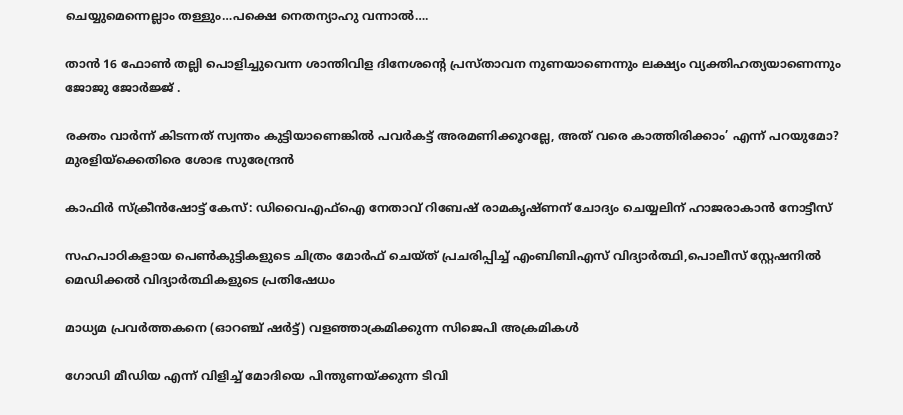ചെയ്യുമെന്നെല്ലാം തള്ളും…പക്ഷെ നെതന്യാഹു വന്നാല്‍….

താന്‍ 16 ഫോണ്‍ തല്ലി പൊളിച്ചുവെന്ന ശാന്തിവിള ദിനേശന്റെ പ്രസ്താവന നുണയാണെന്നും ലക്ഷ്യം വ്യക്തിഹത്യയാണെന്നും ജോജു ജോര്‍ജ്ജ് .

രക്തം വാര്‍ന്ന് കിടന്നത് സ്വന്തം കുട്ടിയാണെങ്കില്‍ പവര്‍കട്ട് അരമണിക്കൂറല്ലേ, അത് വരെ കാത്തിരിക്കാം’ എന്ന് പറയുമോ? മുരളിയ്‌ക്കെതിരെ ശോഭ സുരേന്ദ്രൻ

കാഫിര്‍ സ്‌ക്രീന്‍ഷോട്ട് കേസ്: ഡിവൈഎഫ്ഐ നേതാവ് റിബേഷ് രാമകൃഷ്ണന് ചോദ്യം ചെയ്യലിന് ഹാജരാകാന്‍ നോട്ടീസ്

സഹപാഠികളായ പെണ്‍കുട്ടികളുടെ ചിത്രം മോര്‍ഫ് ചെയ്ത് പ്രചരിപ്പിച്ച് എംബിബിഎസ് വിദ്യാര്‍ത്ഥി,പൊലീസ് സ്റ്റേഷനില്‍ മെഡിക്കല്‍ വിദ്യാര്‍ത്ഥികളുടെ പ്രതിഷേധം

മാധ്യമ പ്രവര്‍ത്തകനെ (ഓറഞ്ച് ഷര്‍ട്ട്) വളഞ്ഞാക്രമിക്കുന്ന സിജെപി അക്രമികള്‍

ഗോഡി മീഡിയ എന്ന് വിളിച്ച് മോദിയെ പിന്തുണയ്‌ക്കുന്ന ടിവി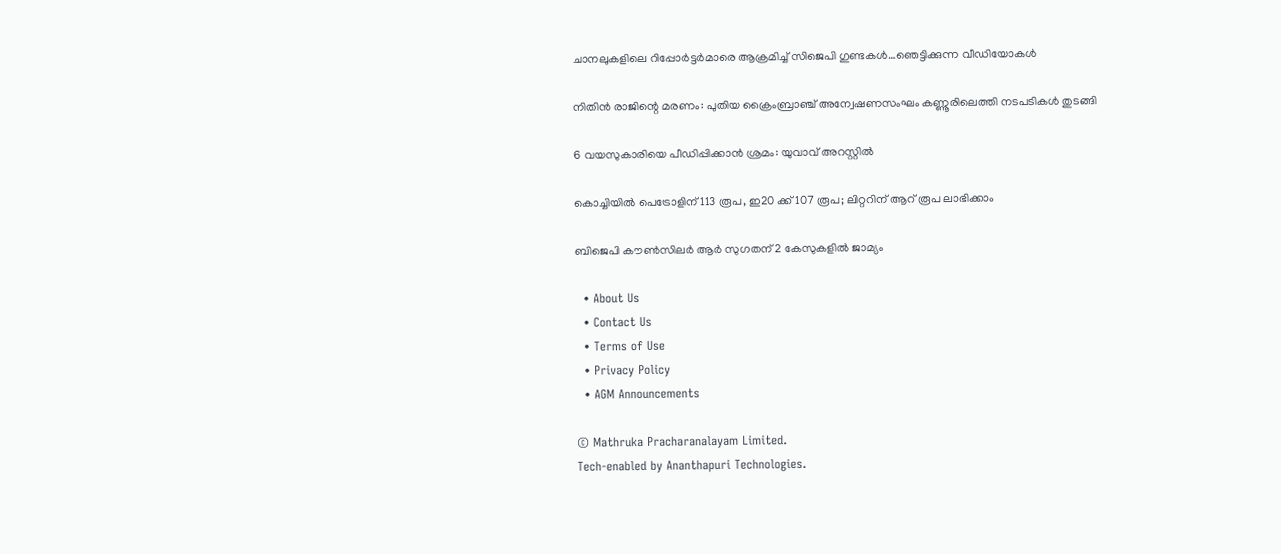ചാനലുകളിലെ റിപ്പോര്‍ട്ടര്‍മാരെ ആക്രമിച്ച് സിജെപി ഗുണ്ടകള്‍…ഞെട്ടിക്കുന്ന വീഡിയോകള്‍

നിതിന്‍ രാജിന്റെ മരണം: പുതിയ ക്രൈംബ്രാഞ്ച് അന്വേഷണസംഘം കണ്ണൂരിലെത്തി നടപടികള്‍ തുടങ്ങി

6 വയസുകാരിയെ പീഡിപ്പിക്കാന്‍ ശ്രമം: യുവാവ് അറസ്റ്റില്‍

കൊച്ചിയില്‍ പെട്രോളിന് 113 രൂപ, ഇ20 ക്ക് 107 രൂപ; ലിറ്ററിന് ആറ് രൂപ ലാഭിക്കാം

ബിജെപി കൗണ്‍സിലര്‍ ആര്‍ സുഗതന് 2 കേസുകളില്‍ ജാമ്യം

  • About Us
  • Contact Us
  • Terms of Use
  • Privacy Policy
  • AGM Announcements

© Mathruka Pracharanalayam Limited.
Tech-enabled by Ananthapuri Technologies.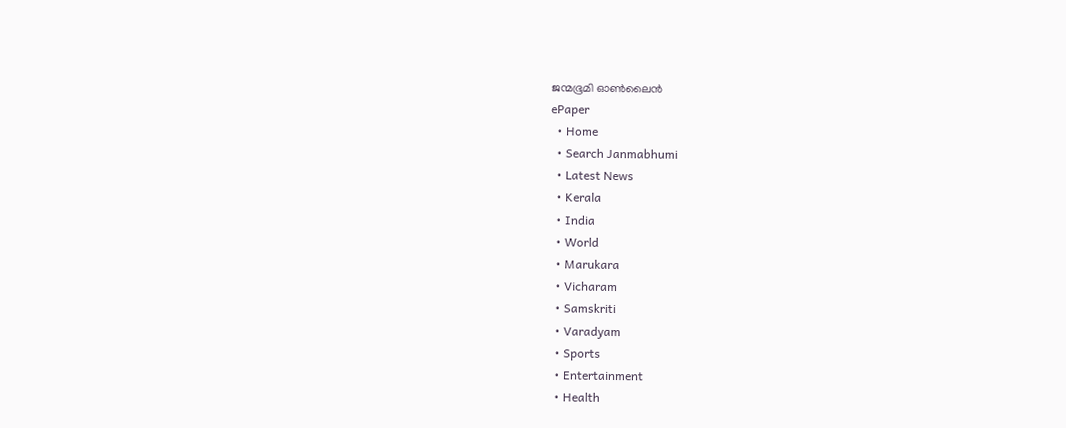ജന്മഭൂമി ഓണ്‍ലൈന്‍
ePaper
  • Home
  • Search Janmabhumi
  • Latest News
  • Kerala
  • India
  • World
  • Marukara
  • Vicharam
  • Samskriti
  • Varadyam
  • Sports
  • Entertainment
  • Health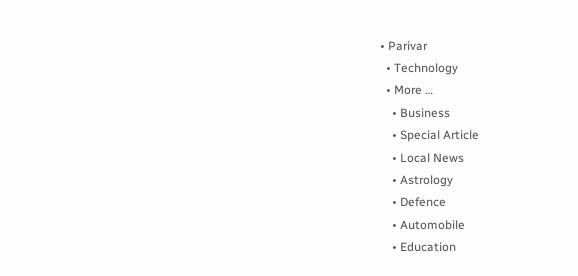• Parivar
  • Technology
  • More …
    • Business
    • Special Article
    • Local News
    • Astrology
    • Defence
    • Automobile
    • Education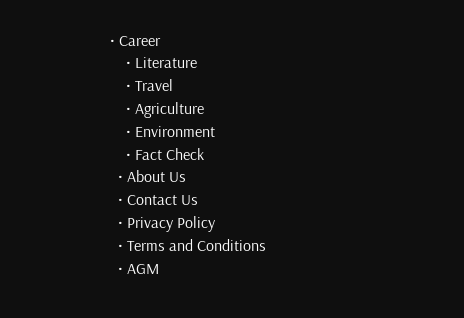• Career
    • Literature
    • Travel
    • Agriculture
    • Environment
    • Fact Check
  • About Us
  • Contact Us
  • Privacy Policy
  • Terms and Conditions
  • AGM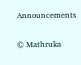Announcements

© Mathruka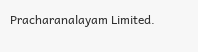Pracharanalayam Limited.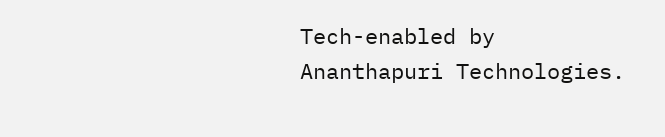Tech-enabled by Ananthapuri Technologies.